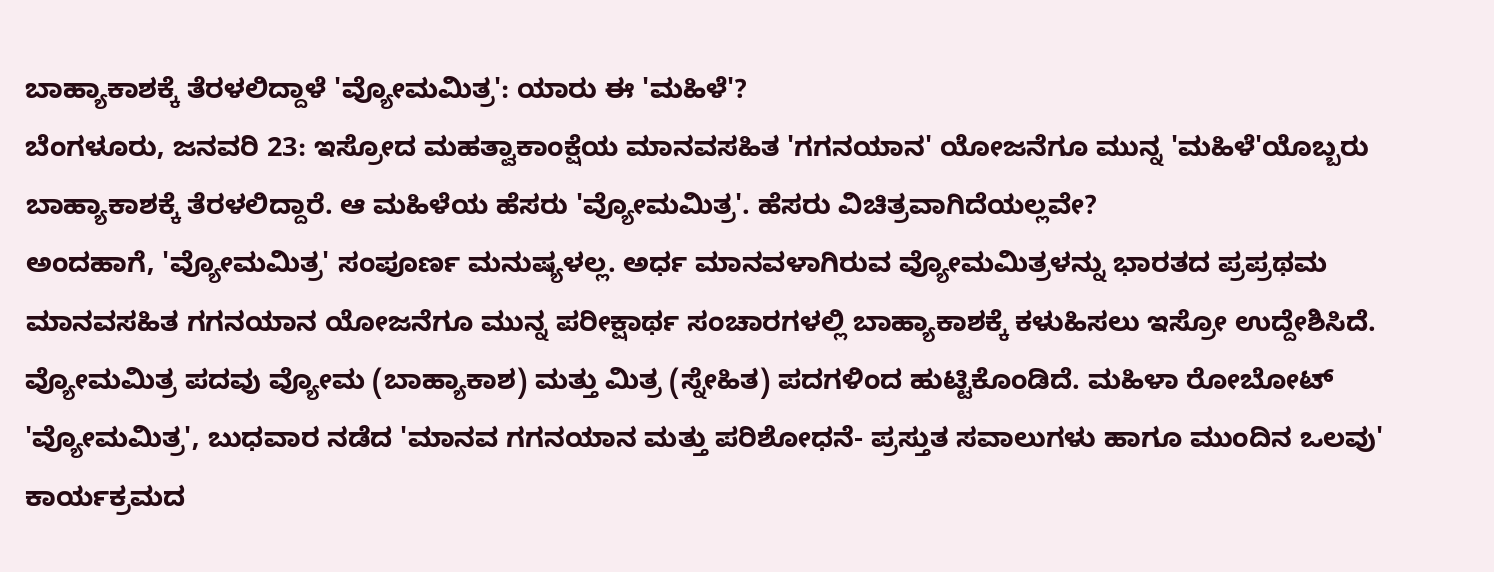ಬಾಹ್ಯಾಕಾಶಕ್ಕೆ ತೆರಳಲಿದ್ದಾಳೆ 'ವ್ಯೋಮಮಿತ್ರ': ಯಾರು ಈ 'ಮಹಿಳೆ'?
ಬೆಂಗಳೂರು, ಜನವರಿ 23: ಇಸ್ರೋದ ಮಹತ್ವಾಕಾಂಕ್ಷೆಯ ಮಾನವಸಹಿತ 'ಗಗನಯಾನ' ಯೋಜನೆಗೂ ಮುನ್ನ 'ಮಹಿಳೆ'ಯೊಬ್ಬರು ಬಾಹ್ಯಾಕಾಶಕ್ಕೆ ತೆರಳಲಿದ್ದಾರೆ. ಆ ಮಹಿಳೆಯ ಹೆಸರು 'ವ್ಯೋಮಮಿತ್ರ'. ಹೆಸರು ವಿಚಿತ್ರವಾಗಿದೆಯಲ್ಲವೇ?
ಅಂದಹಾಗೆ, 'ವ್ಯೋಮಮಿತ್ರ' ಸಂಪೂರ್ಣ ಮನುಷ್ಯಳಲ್ಲ. ಅರ್ಧ ಮಾನವಳಾಗಿರುವ ವ್ಯೋಮಮಿತ್ರಳನ್ನು ಭಾರತದ ಪ್ರಪ್ರಥಮ ಮಾನವಸಹಿತ ಗಗನಯಾನ ಯೋಜನೆಗೂ ಮುನ್ನ ಪರೀಕ್ಷಾರ್ಥ ಸಂಚಾರಗಳಲ್ಲಿ ಬಾಹ್ಯಾಕಾಶಕ್ಕೆ ಕಳುಹಿಸಲು ಇಸ್ರೋ ಉದ್ದೇಶಿಸಿದೆ.
ವ್ಯೋಮಮಿತ್ರ ಪದವು ವ್ಯೋಮ (ಬಾಹ್ಯಾಕಾಶ) ಮತ್ತು ಮಿತ್ರ (ಸ್ನೇಹಿತ) ಪದಗಳಿಂದ ಹುಟ್ಟಿಕೊಂಡಿದೆ. ಮಹಿಳಾ ರೋಬೋಟ್ 'ವ್ಯೋಮಮಿತ್ರ', ಬುಧವಾರ ನಡೆದ 'ಮಾನವ ಗಗನಯಾನ ಮತ್ತು ಪರಿಶೋಧನೆ- ಪ್ರಸ್ತುತ ಸವಾಲುಗಳು ಹಾಗೂ ಮುಂದಿನ ಒಲವು' ಕಾರ್ಯಕ್ರಮದ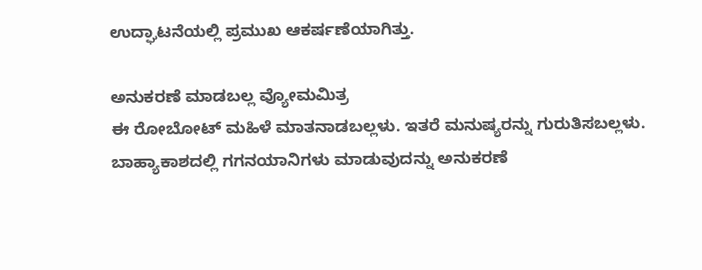ಉದ್ಘಾಟನೆಯಲ್ಲಿ ಪ್ರಮುಖ ಆಕರ್ಷಣೆಯಾಗಿತ್ತು.

ಅನುಕರಣೆ ಮಾಡಬಲ್ಲ ವ್ಯೋಮಮಿತ್ರ
ಈ ರೋಬೋಟ್ ಮಹಿಳೆ ಮಾತನಾಡಬಲ್ಲಳು. ಇತರೆ ಮನುಷ್ಯರನ್ನು ಗುರುತಿಸಬಲ್ಲಳು. ಬಾಹ್ಯಾಕಾಶದಲ್ಲಿ ಗಗನಯಾನಿಗಳು ಮಾಡುವುದನ್ನು ಅನುಕರಣೆ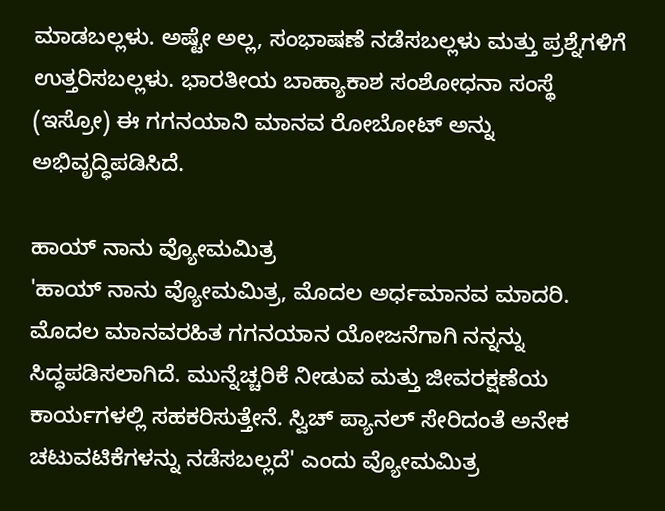ಮಾಡಬಲ್ಲಳು. ಅಷ್ಟೇ ಅಲ್ಲ, ಸಂಭಾಷಣೆ ನಡೆಸಬಲ್ಲಳು ಮತ್ತು ಪ್ರಶ್ನೆಗಳಿಗೆ ಉತ್ತರಿಸಬಲ್ಲಳು. ಭಾರತೀಯ ಬಾಹ್ಯಾಕಾಶ ಸಂಶೋಧನಾ ಸಂಸ್ಥೆ (ಇಸ್ರೋ) ಈ ಗಗನಯಾನಿ ಮಾನವ ರೋಬೋಟ್ ಅನ್ನು ಅಭಿವೃದ್ಧಿಪಡಿಸಿದೆ.

ಹಾಯ್ ನಾನು ವ್ಯೋಮಮಿತ್ರ
'ಹಾಯ್ ನಾನು ವ್ಯೋಮಮಿತ್ರ, ಮೊದಲ ಅರ್ಧಮಾನವ ಮಾದರಿ. ಮೊದಲ ಮಾನವರಹಿತ ಗಗನಯಾನ ಯೋಜನೆಗಾಗಿ ನನ್ನನ್ನು ಸಿದ್ಧಪಡಿಸಲಾಗಿದೆ. ಮುನ್ನೆಚ್ಚರಿಕೆ ನೀಡುವ ಮತ್ತು ಜೀವರಕ್ಷಣೆಯ ಕಾರ್ಯಗಳಲ್ಲಿ ಸಹಕರಿಸುತ್ತೇನೆ. ಸ್ವಿಚ್ ಪ್ಯಾನಲ್ ಸೇರಿದಂತೆ ಅನೇಕ ಚಟುವಟಿಕೆಗಳನ್ನು ನಡೆಸಬಲ್ಲದೆ' ಎಂದು ವ್ಯೋಮಮಿತ್ರ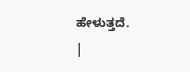ಹೇಳುತ್ತದೆ.
|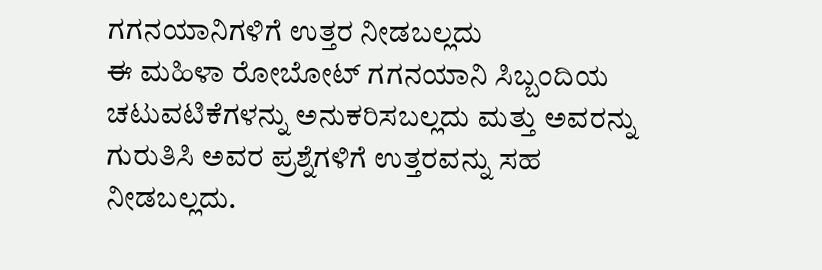ಗಗನಯಾನಿಗಳಿಗೆ ಉತ್ತರ ನೀಡಬಲ್ಲದು
ಈ ಮಹಿಳಾ ರೋಬೋಟ್ ಗಗನಯಾನಿ ಸಿಬ್ಬಂದಿಯ ಚಟುವಟಿಕೆಗಳನ್ನು ಅನುಕರಿಸಬಲ್ಲದು ಮತ್ತು ಅವರನ್ನು ಗುರುತಿಸಿ ಅವರ ಪ್ರಶ್ನೆಗಳಿಗೆ ಉತ್ತರವನ್ನು ಸಹ ನೀಡಬಲ್ಲದು.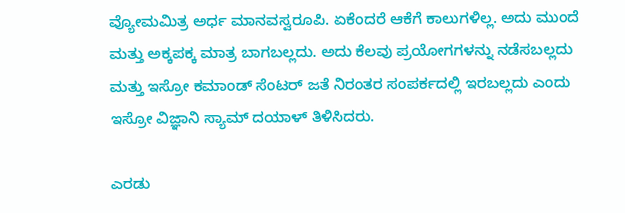ವ್ಯೋಮಮಿತ್ರ ಅರ್ಧ ಮಾನವಸ್ವರೂಪಿ. ಏಕೆಂದರೆ ಆಕೆಗೆ ಕಾಲುಗಳಿಲ್ಲ. ಅದು ಮುಂದೆ ಮತ್ತು ಅಕ್ಕಪಕ್ಕ ಮಾತ್ರ ಬಾಗಬಲ್ಲದು. ಅದು ಕೆಲವು ಪ್ರಯೋಗಗಳನ್ನು ನಡೆಸಬಲ್ಲದು ಮತ್ತು ಇಸ್ರೋ ಕಮಾಂಡ್ ಸೆಂಟರ್ ಜತೆ ನಿರಂತರ ಸಂಪರ್ಕದಲ್ಲಿ ಇರಬಲ್ಲದು ಎಂದು ಇಸ್ರೋ ವಿಜ್ಞಾನಿ ಸ್ಯಾಮ್ ದಯಾಳ್ ತಿಳಿಸಿದರು.

ಎರಡು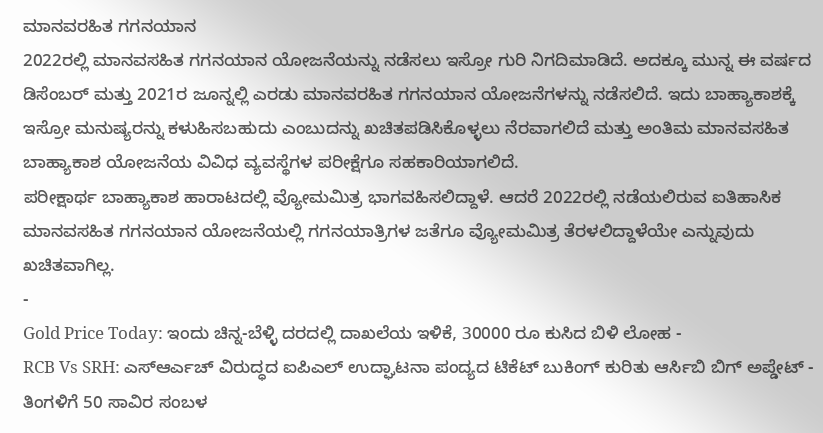ಮಾನವರಹಿತ ಗಗನಯಾನ
2022ರಲ್ಲಿ ಮಾನವಸಹಿತ ಗಗನಯಾನ ಯೋಜನೆಯನ್ನು ನಡೆಸಲು ಇಸ್ರೋ ಗುರಿ ನಿಗದಿಮಾಡಿದೆ. ಅದಕ್ಕೂ ಮುನ್ನ ಈ ವರ್ಷದ ಡಿಸೆಂಬರ್ ಮತ್ತು 2021ರ ಜೂನ್ನಲ್ಲಿ ಎರಡು ಮಾನವರಹಿತ ಗಗನಯಾನ ಯೋಜನೆಗಳನ್ನು ನಡೆಸಲಿದೆ. ಇದು ಬಾಹ್ಯಾಕಾಶಕ್ಕೆ ಇಸ್ರೋ ಮನುಷ್ಯರನ್ನು ಕಳುಹಿಸಬಹುದು ಎಂಬುದನ್ನು ಖಚಿತಪಡಿಸಿಕೊಳ್ಳಲು ನೆರವಾಗಲಿದೆ ಮತ್ತು ಅಂತಿಮ ಮಾನವಸಹಿತ ಬಾಹ್ಯಾಕಾಶ ಯೋಜನೆಯ ವಿವಿಧ ವ್ಯವಸ್ಥೆಗಳ ಪರೀಕ್ಷೆಗೂ ಸಹಕಾರಿಯಾಗಲಿದೆ.
ಪರೀಕ್ಷಾರ್ಥ ಬಾಹ್ಯಾಕಾಶ ಹಾರಾಟದಲ್ಲಿ ವ್ಯೋಮಮಿತ್ರ ಭಾಗವಹಿಸಲಿದ್ದಾಳೆ. ಆದರೆ 2022ರಲ್ಲಿ ನಡೆಯಲಿರುವ ಐತಿಹಾಸಿಕ ಮಾನವಸಹಿತ ಗಗನಯಾನ ಯೋಜನೆಯಲ್ಲಿ ಗಗನಯಾತ್ರಿಗಳ ಜತೆಗೂ ವ್ಯೋಮಮಿತ್ರ ತೆರಳಲಿದ್ದಾಳೆಯೇ ಎನ್ನುವುದು ಖಚಿತವಾಗಿಲ್ಲ.
-
Gold Price Today: ಇಂದು ಚಿನ್ನ-ಬೆಳ್ಳಿ ದರದಲ್ಲಿ ದಾಖಲೆಯ ಇಳಿಕೆ, 30000 ರೂ ಕುಸಿದ ಬಿಳಿ ಲೋಹ -
RCB Vs SRH: ಎಸ್ಆರ್ಎಚ್ ವಿರುದ್ಧದ ಐಪಿಎಲ್ ಉದ್ಘಾಟನಾ ಪಂದ್ಯದ ಟಿಕೆಟ್ ಬುಕಿಂಗ್ ಕುರಿತು ಆರ್ಸಿಬಿ ಬಿಗ್ ಅಪ್ಡೇಟ್ -
ತಿಂಗಳಿಗೆ 50 ಸಾವಿರ ಸಂಬಳ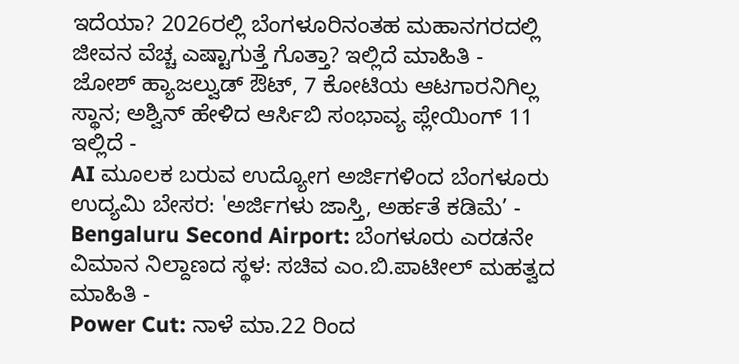ಇದೆಯಾ? 2026ರಲ್ಲಿ ಬೆಂಗಳೂರಿನಂತಹ ಮಹಾನಗರದಲ್ಲಿ ಜೀವನ ವೆಚ್ಚ ಎಷ್ಟಾಗುತ್ತೆ ಗೊತ್ತಾ? ಇಲ್ಲಿದೆ ಮಾಹಿತಿ -
ಜೋಶ್ ಹ್ಯಾಜಲ್ವುಡ್ ಔಟ್, 7 ಕೋಟಿಯ ಆಟಗಾರನಿಗಿಲ್ಲ ಸ್ಥಾನ; ಅಶ್ವಿನ್ ಹೇಳಿದ ಆರ್ಸಿಬಿ ಸಂಭಾವ್ಯ ಪ್ಲೇಯಿಂಗ್ 11 ಇಲ್ಲಿದೆ -
AI ಮೂಲಕ ಬರುವ ಉದ್ಯೋಗ ಅರ್ಜಿಗಳಿಂದ ಬೆಂಗಳೂರು ಉದ್ಯಮಿ ಬೇಸರ: 'ಅರ್ಜಿಗಳು ಜಾಸ್ತಿ, ಅರ್ಹತೆ ಕಡಿಮೆ’ -
Bengaluru Second Airport: ಬೆಂಗಳೂರು ಎರಡನೇ ವಿಮಾನ ನಿಲ್ದಾಣದ ಸ್ಥಳ: ಸಚಿವ ಎಂ.ಬಿ.ಪಾಟೀಲ್ ಮಹತ್ವದ ಮಾಹಿತಿ -
Power Cut: ನಾಳೆ ಮಾ.22 ರಿಂದ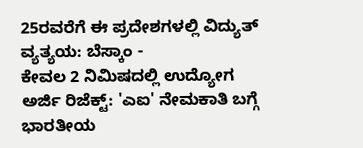25ರವರೆಗೆ ಈ ಪ್ರದೇಶಗಳಲ್ಲಿ ವಿದ್ಯುತ್ ವ್ಯತ್ಯಯ: ಬೆಸ್ಕಾಂ -
ಕೇವಲ 2 ನಿಮಿಷದಲ್ಲಿ ಉದ್ಯೋಗ ಅರ್ಜಿ ರಿಜೆಕ್ಟ್: 'ಎಐ' ನೇಮಕಾತಿ ಬಗ್ಗೆ ಭಾರತೀಯ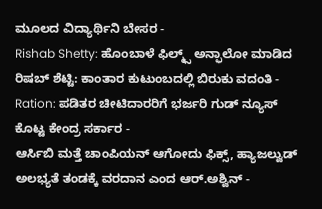ಮೂಲದ ವಿದ್ಯಾರ್ಥಿನಿ ಬೇಸರ -
Rishab Shetty: ಹೊಂಬಾಳೆ ಫಿಲ್ಮ್ಸ್ ಅನ್ಫಾಲೋ ಮಾಡಿದ ರಿಷಬ್ ಶೆಟ್ಟಿ: ಕಾಂತಾರ ಕುಟುಂಬದಲ್ಲಿ ಬಿರುಕು ವದಂತಿ -
Ration: ಪಡಿತರ ಚೀಟಿದಾರರಿಗೆ ಭರ್ಜರಿ ಗುಡ್ ನ್ಯೂಸ್ ಕೊಟ್ಟ ಕೇಂದ್ರ ಸರ್ಕಾರ -
ಆರ್ಸಿಬಿ ಮತ್ತೆ ಚಾಂಪಿಯನ್ ಆಗೋದು ಫಿಕ್ಸ್, ಹ್ಯಾಜಲ್ವುಡ್ ಅಲಭ್ಯತೆ ತಂಡಕ್ಕೆ ವರದಾನ ಎಂದ ಆರ್.ಅಶ್ವಿನ್ -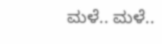ಮಳೆ.. ಮಳೆ..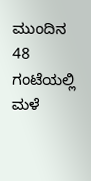ಮುಂದಿನ 48 ಗಂಟೆಯಲ್ಲಿ ಮಳೆ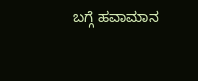ಬಗ್ಗೆ ಹವಾಮಾನ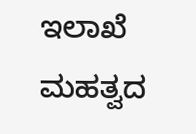ಇಲಾಖೆ ಮಹತ್ವದ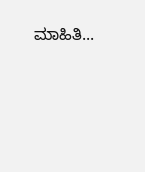ಮಾಹಿತಿ...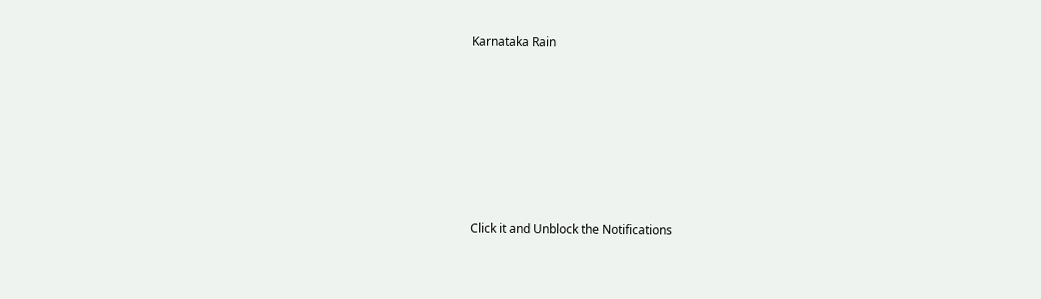Karnataka Rain












Click it and Unblock the Notifications